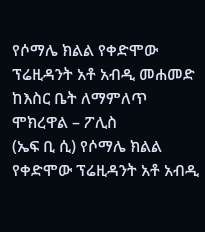የሶማሌ ክልል የቀድሞው ፕሬዚዳንት አቶ አብዲ መሐመድ ከእስር ቤት ለማምለጥ ሞክረዋል – ፖሊስ
(ኤፍ ቢ ሲ) የሶማሌ ክልል የቀድሞው ፕሬዚዳንት አቶ አብዲ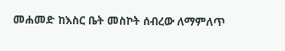መሐመድ ከእስር ቤት መስኮት ሰብረው ለማምለጥ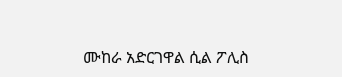ሙከራ አድርገዋል ሲል ፖሊስ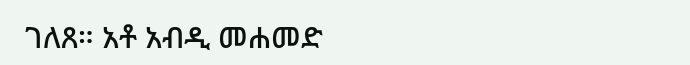ገለጸ። አቶ አብዲ መሐመድ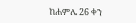ከሐምሌ 26 ቀን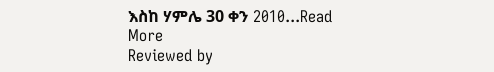እስከ ሃምሌ 30 ቀን 2010...Read More
Reviewed by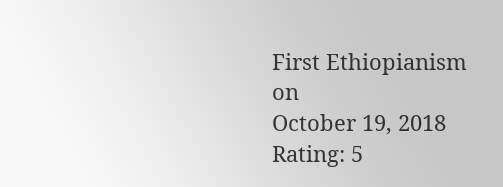First Ethiopianism
on
October 19, 2018
Rating: 5